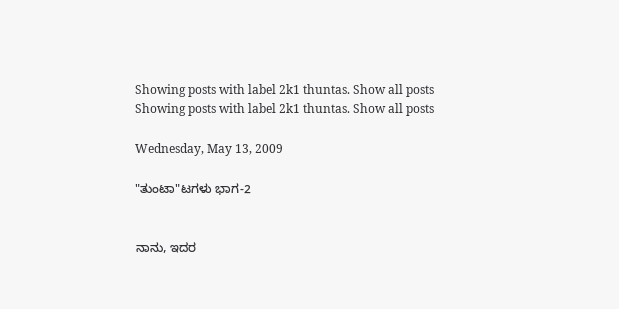Showing posts with label 2k1 thuntas. Show all posts
Showing posts with label 2k1 thuntas. Show all posts

Wednesday, May 13, 2009

"ತುಂಟಾ"ಟಗಳು ಭಾಗ-2


ನಾನು, ಇದರ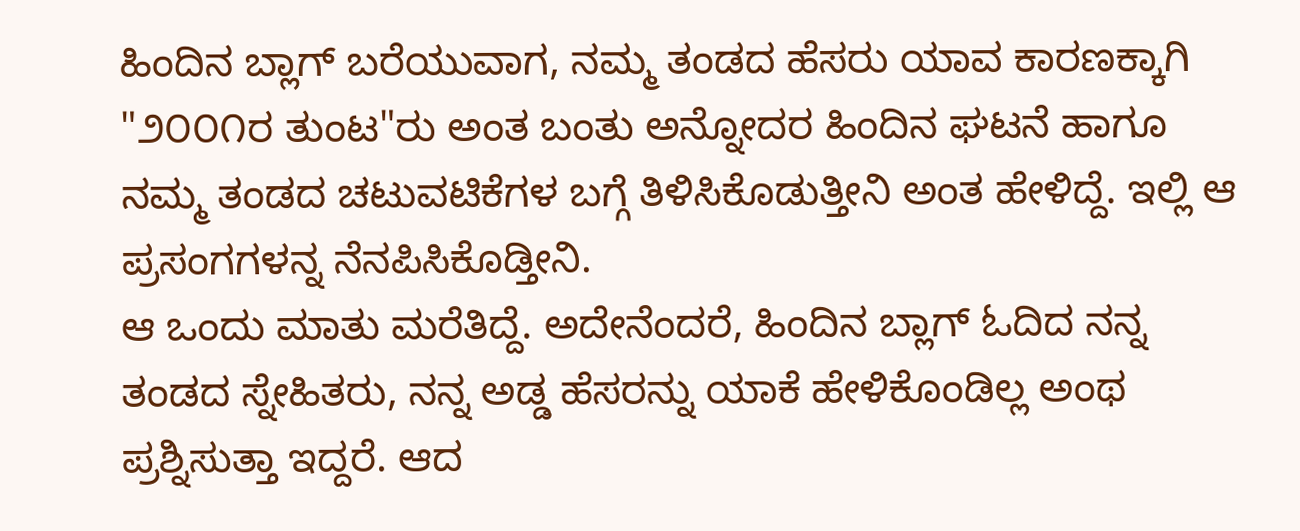ಹಿಂದಿನ ಬ್ಲಾಗ್ ಬರೆಯುವಾಗ, ನಮ್ಮ ತಂಡದ ಹೆಸರು ಯಾವ ಕಾರಣಕ್ಕಾಗಿ "೨೦೦೧ರ ತುಂಟ"ರು ಅಂತ ಬಂತು ಅನ್ನೋದರ ಹಿಂದಿನ ಘಟನೆ ಹಾಗೂ ನಮ್ಮ ತಂಡದ ಚಟುವಟಿಕೆಗಳ ಬಗ್ಗೆ ತಿಳಿಸಿಕೊಡುತ್ತೀನಿ ಅಂತ ಹೇಳಿದ್ದೆ. ಇಲ್ಲಿ ಆ ಪ್ರಸಂಗಗಳನ್ನ ನೆನಪಿಸಿಕೊಡ್ತೀನಿ.
ಆ ಒಂದು ಮಾತು ಮರೆತಿದ್ದೆ. ಅದೇನೆಂದರೆ, ಹಿಂದಿನ ಬ್ಲಾಗ್ ಓದಿದ ನನ್ನ ತಂಡದ ಸ್ನೇಹಿತರು, ನನ್ನ ಅಡ್ಡ ಹೆಸರನ್ನು ಯಾಕೆ ಹೇಳಿಕೊಂಡಿಲ್ಲ ಅಂಥ ಪ್ರಶ್ನಿಸುತ್ತಾ ಇದ್ದರೆ. ಆದ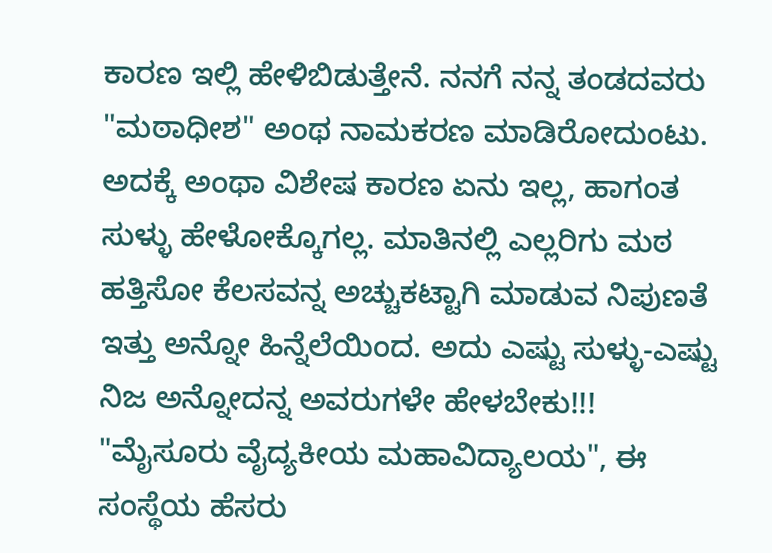ಕಾರಣ ಇಲ್ಲಿ ಹೇಳಿಬಿಡುತ್ತೇನೆ. ನನಗೆ ನನ್ನ ತಂಡದವರು "ಮಠಾಧೀಶ" ಅಂಥ ನಾಮಕರಣ ಮಾಡಿರೋದುಂಟು. ಅದಕ್ಕೆ ಅಂಥಾ ವಿಶೇಷ ಕಾರಣ ಏನು ಇಲ್ಲ, ಹಾಗಂತ ಸುಳ್ಳು ಹೇಳೋಕ್ಕೊಗಲ್ಲ. ಮಾತಿನಲ್ಲಿ ಎಲ್ಲರಿಗು ಮಠ ಹತ್ತಿಸೋ ಕೆಲಸವನ್ನ ಅಚ್ಚುಕಟ್ಟಾಗಿ ಮಾಡುವ ನಿಪುಣತೆ ಇತ್ತು ಅನ್ನೋ ಹಿನ್ನೆಲೆಯಿಂದ. ಅದು ಎಷ್ಟು ಸುಳ್ಳು-ಎಷ್ಟು ನಿಜ ಅನ್ನೋದನ್ನ ಅವರುಗಳೇ ಹೇಳಬೇಕು!!!
"ಮೈಸೂರು ವೈದ್ಯಕೀಯ ಮಹಾವಿದ್ಯಾಲಯ", ಈ ಸಂಸ್ಥೆಯ ಹೆಸರು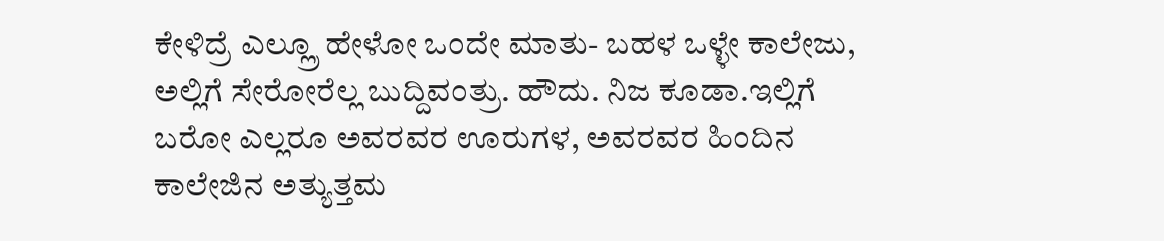ಕೇಳಿದ್ರೆ ಎಲ್ಲ್ರೂ ಹೇಳೋ ಒಂದೇ ಮಾತು- ಬಹಳ ಒಳ್ಳೇ ಕಾಲೇಜು, ಅಲ್ಲಿಗೆ ಸೇರೋರೆಲ್ಲ ಬುದ್ದಿವಂತ್ರು. ಹೌದು. ನಿಜ ಕೂಡಾ.ಇಲ್ಲಿಗೆ ಬರೋ ಎಲ್ಲರೂ ಅವರವರ ಊರುಗಳ, ಅವರವರ ಹಿಂದಿನ ಕಾಲೇಜಿನ ಅತ್ಯುತ್ತಮ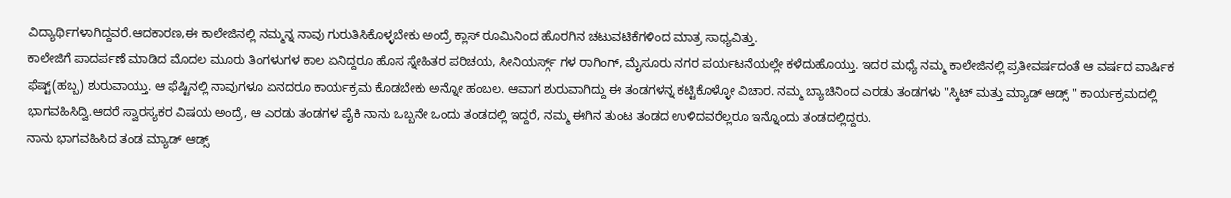ವಿದ್ಯಾರ್ಥಿಗಳಾಗಿದ್ದವರೆ.ಆದಕಾರಣ,ಈ ಕಾಲೇಜಿನಲ್ಲಿ ನಮ್ಮನ್ನ ನಾವು ಗುರುತಿಸಿಕೊಳ್ಳಬೇಕು ಅಂದ್ರೆ ಕ್ಲಾಸ್ ರೂಮಿನಿಂದ ಹೊರಗಿನ ಚಟುವಟಿಕೆಗಳಿಂದ ಮಾತ್ರ ಸಾಧ್ಯವಿತ್ತು.
ಕಾಲೇಜಿಗೆ ಪಾದರ್ಪಣೆ ಮಾಡಿದ ಮೊದಲ ಮೂರು ತಿಂಗಳುಗಳ ಕಾಲ ಏನಿದ್ದರೂ ಹೊಸ ಸ್ನೇಹಿತರ ಪರಿಚಯ, ಸೀನಿಯರ್ಸ್ಗ್ ಗಳ ರಾಗಿಂಗ್, ಮೈಸೂರು ನಗರ ಪರ್ಯಟನೆಯಲ್ಲೇ ಕಳೆದುಹೊಯ್ತು. ಇದರ ಮಧ್ಯೆ ನಮ್ಮ ಕಾಲೇಜಿನಲ್ಲಿ ಪ್ರತೀವರ್ಷದಂತೆ ಆ ವರ್ಷದ ವಾರ್ಷಿಕ ಫೆಷ್ಟ್(ಹಬ್ಬ) ಶುರುವಾಯ್ತು. ಆ ಫೆಷ್ಟಿನಲ್ಲಿ ನಾವುಗಳೂ ಏನದರೂ ಕಾರ್ಯಕ್ರಮ ಕೊಡಬೇಕು ಅನ್ನೋ ಹಂಬಲ. ಆವಾಗ ಶುರುವಾಗಿದ್ದು ಈ ತಂಡಗಳನ್ನ ಕಟ್ಟಿಕೊಳ್ಳೋ ವಿಚಾರ. ನಮ್ಮ ಬ್ಯಾಚಿನಿಂದ ಎರಡು ತಂಡಗಳು "ಸ್ಕಿಟ್ ಮತ್ತು ಮ್ಯಾಡ್ ಆಡ್ಸ್ " ಕಾರ್ಯಕ್ರಮದಲ್ಲಿ ಭಾಗವಹಿಸಿದ್ವಿ.ಆದರೆ ಸ್ವಾರಸ್ಯಕರ ವಿಷಯ ಅಂದ್ರೆ, ಆ ಎರಡು ತಂಡಗಳ ಪೈಕಿ ನಾನು ಒಬ್ಬನೇ ಒಂದು ತಂಡದಲ್ಲಿ ಇದ್ದರೆ, ನಮ್ಮ ಈಗಿನ ತುಂಟ ತಂಡದ ಉಳಿದವರೆಲ್ಲರೂ ಇನ್ನೊಂದು ತಂಡದಲ್ಲಿದ್ದರು.
ನಾನು ಭಾಗವಹಿಸಿದ ತಂಡ ಮ್ಯಾಡ್ ಆಡ್ಸ್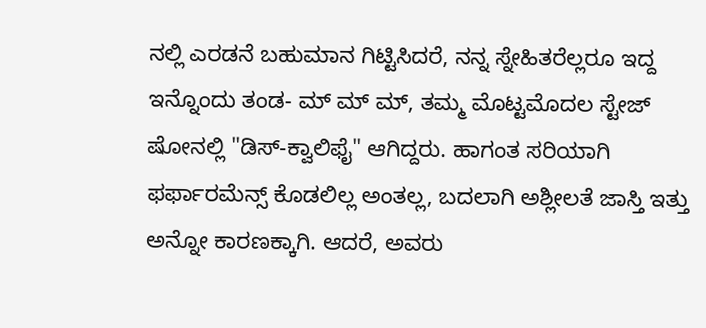ನಲ್ಲಿ ಎರಡನೆ ಬಹುಮಾನ ಗಿಟ್ಟಿಸಿದರೆ, ನನ್ನ ಸ್ನೇಹಿತರೆಲ್ಲರೂ ಇದ್ದ ಇನ್ನೊಂದು ತಂಡ- ಮ್ ಮ್ ಮ್, ತಮ್ಮ ಮೊಟ್ಟಮೊದಲ ಸ್ಟೇಜ್ ಷೋನಲ್ಲಿ "ಡಿಸ್-ಕ್ವಾಲಿಫೈ" ಆಗಿದ್ದರು. ಹಾಗಂತ ಸರಿಯಾಗಿ ಫರ್ಫಾರಮೆನ್ಸ್ ಕೊಡಲಿಲ್ಲ ಅಂತಲ್ಲ, ಬದಲಾಗಿ ಅಶ್ಲೀಲತೆ ಜಾಸ್ತಿ ಇತ್ತು ಅನ್ನೋ ಕಾರಣಕ್ಕಾಗಿ. ಆದರೆ, ಅವರು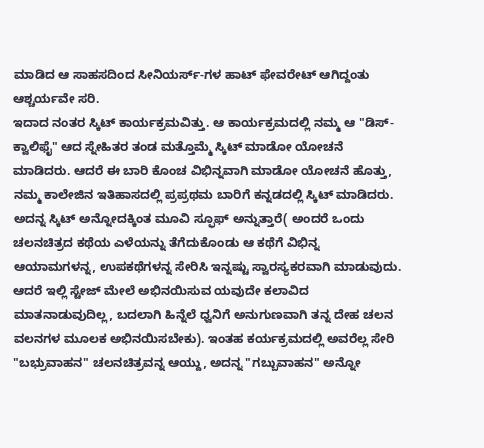ಮಾಡಿದ ಆ ಸಾಹಸದಿಂದ ಸೀನಿಯರ್ಸ್-ಗಳ ಹಾಟ್ ಫೇವರೇಟ್ ಆಗಿದ್ದಂತು ಆಶ್ಚರ್ಯವೇ ಸರಿ.
ಇದಾದ ನಂತರ ಸ್ಕಿಟ್ ಕಾರ್ಯಕ್ರಮವಿತ್ತು. ಆ ಕಾರ್ಯಕ್ರಮದಲ್ಲಿ ನಮ್ಮ ಆ "ಡಿಸ್-ಕ್ವಾಲಿಫೈ" ಆದ ಸ್ನೇಹಿತರ ತಂಡ ಮತ್ತೊಮ್ಮೆ ಸ್ಕಿಟ್ ಮಾಡೋ ಯೋಚನೆ ಮಾಡಿದರು. ಆದರೆ ಈ ಬಾರಿ ಕೊಂಚ ವಿಭಿನ್ನವಾಗಿ ಮಾಡೋ ಯೋಚನೆ ಹೊತ್ತು, ನಮ್ಮ ಕಾಲೇಜಿನ ಇತಿಹಾಸದಲ್ಲಿ ಪ್ರಪ್ರಥಮ ಬಾರಿಗೆ ಕನ್ನಡದಲ್ಲಿ ಸ್ಕಿಟ್ ಮಾಡಿದರು. ಅದನ್ನ ಸ್ಕಿಟ್ ಅನ್ನೋದಕ್ಕಿಂತ ಮೂವಿ ಸ್ಫೂಫ್ ಅನ್ನುತ್ತಾರೆ( ಅಂದರೆ ಒಂದು ಚಲನಚಿತ್ರದ ಕಥೆಯ ಎಳೆಯನ್ನು ತೆಗೆದುಕೊಂಡು ಆ ಕಥೆಗೆ ವಿಭಿನ್ನ ಆಯಾಮಗಳನ್ನ, ಉಪಕಥೆಗಳನ್ನ ಸೇರಿಸಿ ಇನ್ನಷ್ಟು ಸ್ವಾರಸ್ಯಕರವಾಗಿ ಮಾಡುವುದು. ಆದರೆ ಇಲ್ಲಿ ಸ್ಟೇಜ್ ಮೇಲೆ ಅಭಿನಯಿಸುವ ಯವುದೇ ಕಲಾವಿದ ಮಾತನಾಡುವುದಿಲ್ಲ, ಬದಲಾಗಿ ಹಿನ್ನೆಲೆ ಧ್ವನಿಗೆ ಅನುಗುಣವಾಗಿ ತನ್ನ ದೇಹ ಚಲನ ವಲನಗಳ ಮೂಲಕ ಅಭಿನಯಿಸಬೇಕು). ಇಂತಹ ಕರ್ಯಕ್ರಮದಲ್ಲಿ ಅವರೆಲ್ಲ ಸೇರಿ "ಬಭ್ರುವಾಹನ" ಚಲನಚಿತ್ರವನ್ನ ಆಯ್ದು, ಅದನ್ನ "ಗಬ್ಬುವಾಹನ" ಅನ್ನೋ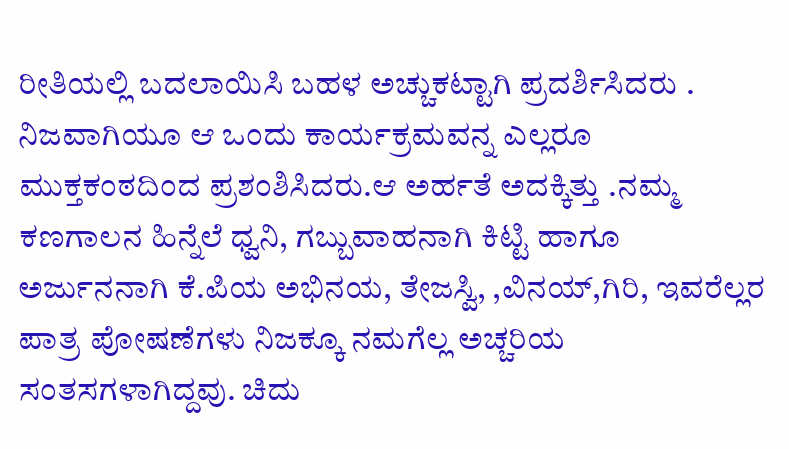ರೀತಿಯಲ್ಲಿ ಬದಲಾಯಿಸಿ ಬಹಳ ಅಚ್ಚುಕಟ್ಟಾಗಿ ಪ್ರದರ್ಶಿಸಿದರು .
ನಿಜವಾಗಿಯೂ ಆ ಒಂದು ಕಾರ್ಯಕ್ರಮವನ್ನ ಎಲ್ಲರೂ ಮುಕ್ತಕಂಠದಿಂದ ಪ್ರಶಂಶಿಸಿದರು.ಆ ಅರ್ಹತೆ ಅದಕ್ಕಿತ್ತು .ನಮ್ಮ ಕಣಗಾಲನ ಹಿನ್ನೆಲೆ ಧ್ವನಿ, ಗಬ್ಬುವಾಹನಾಗಿ ಕಿಟ್ಟಿ ಹಾಗೂ ಅರ್ಜುನನಾಗಿ ಕೆ.ಪಿಯ ಅಭಿನಯ, ತೇಜಸ್ವಿ, ,ವಿನಯ್,ಗಿರಿ, ಇವರೆಲ್ಲರ ಪಾತ್ರ ಪೋಷಣೆಗಳು ನಿಜಕ್ಕೂ ನಮಗೆಲ್ಲ ಅಚ್ಚರಿಯ ಸಂತಸಗಳಾಗಿದ್ದವು. ಚಿದು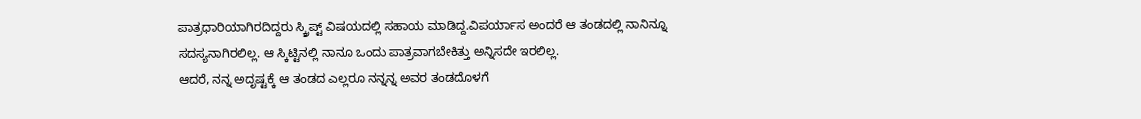ಪಾತ್ರಧಾರಿಯಾಗಿರದಿದ್ದರು ಸ್ಕ್ರಿಪ್ಟ್ ವಿಷಯದಲ್ಲಿ ಸಹಾಯ ಮಾಡಿದ್ದ.ವಿಪರ್ಯಾಸ ಅಂದರೆ ಆ ತಂಡದಲ್ಲಿ ನಾನಿನ್ನೂ ಸದಸ್ಯನಾಗಿರಲಿಲ್ಲ. ಆ ಸ್ಕಿಟ್ಟಿನಲ್ಲಿ ನಾನೂ ಒಂದು ಪಾತ್ರವಾಗಬೇಕಿತ್ತು ಅನ್ನಿಸದೇ ಇರಲಿಲ್ಲ.
ಆದರೆ, ನನ್ನ ಅದೃಷ್ಟಕ್ಕೆ ಆ ತಂಡದ ಎಲ್ಲರೂ ನನ್ನನ್ನ ಅವರ ತಂಡದೊಳಗೆ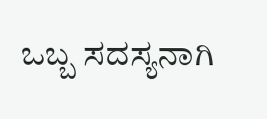ಒಬ್ಬ ಸದಸ್ಯನಾಗಿ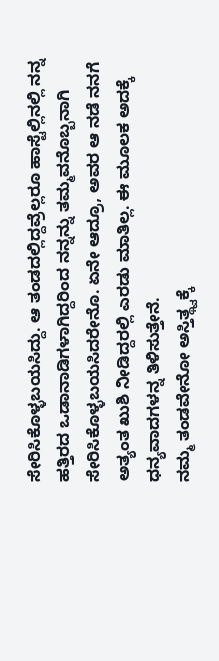ಸೇರಿಸಿಕೊಳ್ಳಬಯಸಿದ್ದು. ಆ ತಂಡದಲ್ಲಿದ್ದವ್ರೆಲ್ಲರೂ ಹಾಸ್ಟೆಲ್ಲಿನಲ್ಲಿ ನನ್ನ ಹತ್ತಿರದ ಒಡಾನಾಡಿಗಳಾಗಿದ್ದರಿಂದ ನನ್ನನ್ನು ತಮ್ಮವನೊಬ್ಬನಾಗಿ ಸೇರಿಸಿಕೊಳ್ಳಬಯಸಿದರೇನೊ. ಏನೇ ಆದ್ರೂ, ಅವರ ಆ ನಡೆ ನನಗೆ ಅತ್ಯಂತ ಖುಶಿ ನೀಡಿದ್ದರಲ್ಲಿ ಎರಡು ಮಾತಿಲ್ಲ. ಈ ಮೂಲಕ ಅದಕ್ಕೆ ಧನ್ಯವಾದಗಳನ್ನ ತಿಳಿಸುತ್ತೇನೆ.
ನಮ್ಮ ತಂಡವೇನೋ ಅಸ್ತಿತ್ಥ್ವಕ್ಕೆ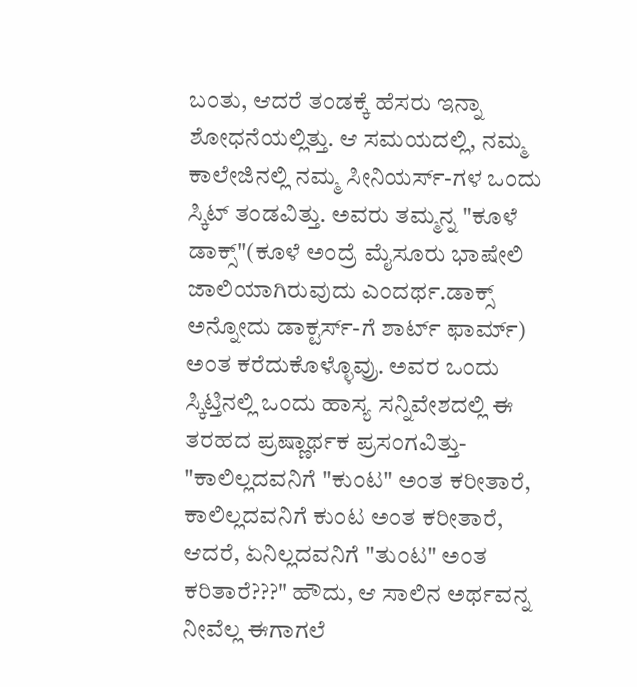ಬಂತು, ಆದರೆ ತಂಡಕ್ಕೆ ಹೆಸರು ಇನ್ನಾ ಶೋಧನೆಯಲ್ಲಿತ್ತು. ಆ ಸಮಯದಲ್ಲಿ, ನಮ್ಮ ಕಾಲೇಜಿನಲ್ಲಿ ನಮ್ಮ ಸೀನಿಯರ್ಸ್-ಗಳ ಒಂದು ಸ್ಕಿಟ್ ತಂಡವಿತ್ತು. ಅವರು ತಮ್ಮನ್ನ "ಕೂಳೆ ಡಾಕ್ಸ್"(ಕೂಳೆ ಅಂದ್ರೆ ಮೈಸೂರು ಭಾಷೇಲಿ ಜಾಲಿಯಾಗಿರುವುದು ಎಂದರ್ಥ.ಡಾಕ್ಸ್ ಅನ್ನೋದು ಡಾಕ್ಟರ್ಸ್-ಗೆ ಶಾರ್ಟ್ ಫಾರ್ಮ್) ಅಂತ ಕರೆದುಕೊಳ್ಳೊವ್ರು. ಅವರ ಒಂದು ಸ್ಕಿಟ್ತಿನಲ್ಲಿ ಒಂದು ಹಾಸ್ಯ ಸನ್ನಿವೇಶದಲ್ಲಿ ಈ ತರಹದ ಪ್ರಷ್ಣಾರ್ಥಕ ಪ್ರಸಂಗವಿತ್ತು- "ಕಾಲಿಲ್ಲದವನಿಗೆ "ಕುಂಟ" ಅಂತ ಕರೀತಾರೆ, ಕಾಲಿಲ್ಲದವನಿಗೆ ಕುಂಟ ಅಂತ ಕರೀತಾರೆ, ಆದರೆ, ಏನಿಲ್ಲದವನಿಗೆ "ತುಂಟ" ಅಂತ ಕರಿತಾರೆ???" ಹೌದು, ಆ ಸಾಲಿನ ಅರ್ಥವನ್ನ ನೀವೆಲ್ಲ ಈಗಾಗಲೆ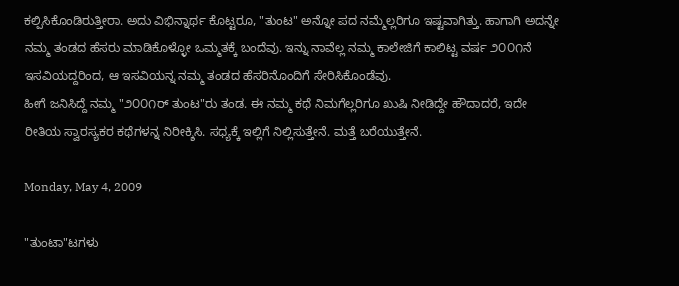ಕಲ್ಪಿಸಿಕೊಂಡಿರುತ್ತೀರಾ. ಅದು ವಿಭಿನ್ನಾರ್ಥ ಕೊಟ್ಟರೂ, "ತುಂಟ" ಅನ್ನೋ ಪದ ನಮ್ಮೆಲ್ಲರಿಗೂ ಇಷ್ಟವಾಗಿತ್ತು. ಹಾಗಾಗಿ ಅದನ್ನೇ ನಮ್ಮ ತಂಡದ ಹೆಸರು ಮಾಡಿಕೊಳ್ಳೋ ಒಮ್ಮತಕ್ಕೆ ಬಂದೆವು. ಇನ್ನು ನಾವೆಲ್ಲ ನಮ್ಮ ಕಾಲೇಜಿಗೆ ಕಾಲಿಟ್ಟ ವರ್ಷ ೨೦೦೧ನೆ ಇಸವಿಯದ್ದರಿಂದ, ಆ ಇಸವಿಯನ್ನ ನಮ್ಮ ತಂಡದ ಹೆಸರಿನೊಂದಿಗೆ ಸೇರಿಸಿಕೊಂಡೆವು.
ಹೀಗೆ ಜನಿಸಿದ್ದೆ ನಮ್ಮ "೨೦೦೧ರ್ ತುಂಟ"ರು ತಂಡ. ಈ ನಮ್ಮ ಕಥೆ ನಿಮಗೆಲ್ಲರಿಗೂ ಖುಷಿ ನೀಡಿದ್ದೇ ಹೌದಾದರೆ, ಇದೇ ರೀತಿಯ ಸ್ವಾರಸ್ಯಕರ ಕಥೆಗಳನ್ನ ನಿರೀಕ್ಶಿಸಿ. ಸಧ್ಯಕ್ಕೆ ಇಲ್ಲಿಗೆ ನಿಲ್ಲಿಸುತ್ತೇನೆ. ಮತ್ತೆ ಬರೆಯುತ್ತೇನೆ.

Monday, May 4, 2009

"ತುಂಟಾ"ಟಗಳು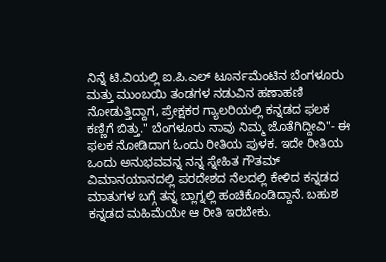ನಿನ್ನೆ ಟಿ.ವಿಯಲ್ಲಿ ಐ.ಪಿ.ಎಲ್ ಟೂರ್ನಮೆಂಟಿನ ಬೆಂಗಳೂರು ಮತ್ತು ಮುಂಬಯಿ ತಂಡಗಳ ನಡುವಿನ ಹಣಾಹಣಿ ನೋಡುತ್ತಿದ್ದಾಗ, ಪ್ರೇಕ್ಷಕರ ಗ್ಯಾಲರಿಯಲ್ಲಿ ಕನ್ನಡದ ಫಲಕ ಕಣ್ಣಿಗೆ ಬಿತ್ತು." ಬೆಂಗಳೂರು ನಾವು ನಿಮ್ಮ ಜೊತೆಗಿದ್ದೀವಿ"- ಈ ಫಲಕ ನೋಡಿದಾಗ ಓಂದು ರೀತಿಯ ಪುಳಕ. ಇದೇ ರೀತಿಯ ಒಂದು ಅನುಭವವನ್ನ ನನ್ನ ಸ್ನೇಹಿತ ಗೌತಮ್ ವಿಮಾನಯಾನದಲ್ಲಿ ಪರದೇಶದ ನೆಲದಲ್ಲಿ ಕೇಳಿದ ಕನ್ನಡದ ಮಾತುಗಳ ಬಗ್ಗೆ ತನ್ನ ಬ್ಲಾಗ್ನಲ್ಲಿ ಹಂಚಿಕೊಂಡಿದ್ದಾನೆ. ಬಹುಶ ಕನ್ನಡದ ಮಹಿಮೆಯೇ ಆ ರೀತಿ ಇರಬೇಕು.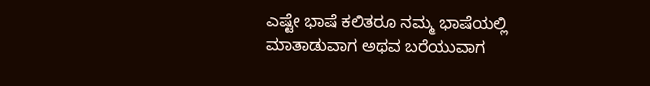ಎಷ್ಟೇ ಭಾಷೆ ಕಲಿತರೂ ನಮ್ಮ ಭಾಷೆಯಲ್ಲಿ ಮಾತಾಡುವಾಗ ಅಥವ ಬರೆಯುವಾಗ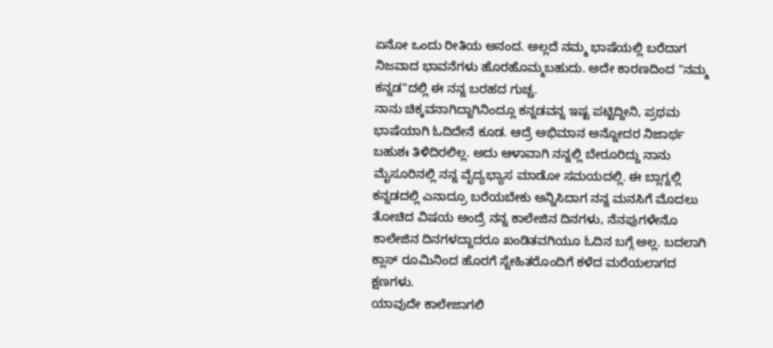ಏನೋ ಒಂದು ರೀತಿಯ ಅನಂದ. ಅಲ್ಲದೆ ನಮ್ಮ ಭಾಷೆಯಲ್ಲಿ ಬರೆದಾಗ ನಿಜವಾದ ಭಾವನೆಗಳು ಹೊರಹೊಮ್ಮಬಹುದು. ಅದೇ ಕಾರಣದಿಂದ "ನಮ್ಮ ಕನ್ನಡ"ದಲ್ಲಿ ಈ ನನ್ನ ಬರಹದ ಗುಚ್ಚ.
ನಾನು ಚಿಕ್ಕವನಾಗಿದ್ದಾಗಿನಿಂದ್ಲೂ ಕನ್ನಡವನ್ನ ಇಷ್ಟ ಪಟ್ಟಿದ್ದೀನಿ, ಪ್ರಥಮ ಭಾಷೆಯಾಗಿ ಓದಿದೇನೆ ಕೂಡ. ಆದ್ರೆ ಅಭಿಮಾನ ಅನ್ನೋದರ ನಿಜಾರ್ಥ ಬಹುಶಃ ತಿಳಿದಿರಲಿಲ್ಲ. ಅದು ಆಳಾವಾಗಿ ನನ್ನಲ್ಲಿ ಬೇರೂರಿದ್ದು ನಾನು ಮೈಸೂರಿನಲ್ಲಿ ನನ್ನ ವೈದ್ಯಭ್ಯಾಸ ಮಾಡೋ ಸಮಯದಲ್ಲಿ. ಈ ಬ್ಲಾಗ್ನಲ್ಲಿ ಕನ್ನಡದಲ್ಲಿ ಎನಾದ್ರೂ ಬರೆಯಬೇಕು ಅನ್ನಿಸಿದಾಗ ನನ್ನ ಮನಸಿಗೆ ಮೊದಲು ತೋಚಿದ ವಿಷಯ ಅಂದ್ರೆ ನನ್ನ ಕಾಲೇಜಿನ ದಿನಗಳು, ನೆನಪುಗಳೇನೊ ಕಾಲೇಜಿನ ದಿನಗಳದ್ದಾದರೂ ಖಂಡಿತವಗಿಯೂ ಓದಿನ ಬಗ್ಗೆ ಅಲ್ಲ. ಬದಲಾಗಿ ಕ್ಲಾಸ್ ರೂಮಿನಿಂದ ಹೊರಗೆ ಸ್ನೇಹಿತರೊಂದಿಗೆ ಕಳೆದ ಮರೆಯಲಾಗದ ಕ್ಷಣಗಳು.
ಯಾವುದೇ ಕಾಲೇಜಾಗಲಿ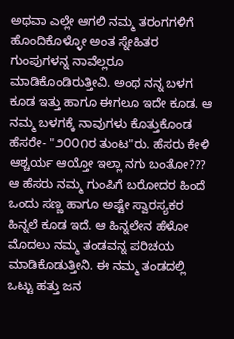ಅಥವಾ ಎಲ್ಲೇ ಆಗಲಿ ನಮ್ಮ ತರಂಗಗಳಿಗೆ ಹೊಂದಿಕೊಳ್ಳೋ ಅಂತ ಸ್ನೇಹಿತರ ಗುಂಪುಗಳನ್ನ ನಾವೆಲ್ಲರೂ ಮಾಡಿಕೊಂಡಿರುತ್ತೀವಿ. ಅಂಥ ನನ್ನ ಬಳಗ ಕೂಡ ಇತ್ತು ಹಾಗೂ ಈಗಲೂ ಇದೇ ಕೂಡ. ಆ ನಮ್ಮ ಬಳಗಕ್ಕೆ ನಾವುಗಳು ಕೊತ್ತುಕೊಂಡ ಹೆಸರೇ- "೨೦೦೧ರ ತುಂಟ"ರು. ಹೆಸರು ಕೇಳಿ ಆಶ್ಚರ್ಯ ಆಯ್ತೋ ಇಲ್ಲಾ ನಗು ಬಂತೋ??? ಆ ಹೆಸರು ನಮ್ಮ ಗುಂಪಿಗೆ ಬರೋದರ ಹಿಂದೆ ಒಂದು ಸಣ್ಣ ಹಾಗೂ ಅಷ್ಟೇ ಸ್ವಾರಸ್ಯಕರ ಹಿನ್ನಲೆ ಕೂಡ ಇದೆ. ಆ ಹಿನ್ನಲೇನ ಹೆಳೋ ಮೊದಲು ನಮ್ಮ ತಂಡವನ್ನ ಪರಿಚಯ ಮಾಡಿಕೊಡುತ್ತೀನಿ. ಈ ನಮ್ಮ ತಂಡದಲ್ಲಿ ಒಟ್ಟು ಹತ್ತು ಜನ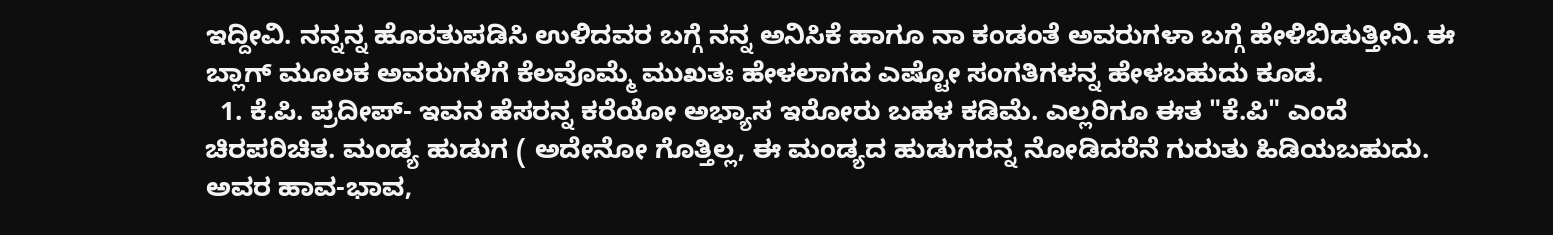ಇದ್ದೀವಿ. ನನ್ನನ್ನ ಹೊರತುಪಡಿಸಿ ಉಳಿದವರ ಬಗ್ಗೆ ನನ್ನ ಅನಿಸಿಕೆ ಹಾಗೂ ನಾ ಕಂಡಂತೆ ಅವರುಗಳಾ ಬಗ್ಗೆ ಹೇಳಿಬಿಡುತ್ತೀನಿ. ಈ ಬ್ಲಾಗ್ ಮೂಲಕ ಅವರುಗಳಿಗೆ ಕೆಲವೊಮ್ಮೆ ಮುಖತಃ ಹೇಳಲಾಗದ ಎಷ್ಟೋ ಸಂಗತಿಗಳನ್ನ ಹೇಳಬಹುದು ಕೂಡ.
  1. ಕೆ.ಪಿ. ಪ್ರದೀಪ್- ಇವನ ಹೆಸರನ್ನ ಕರೆಯೋ ಅಭ್ಯಾಸ ಇರೋರು ಬಹಳ ಕಡಿಮೆ. ಎಲ್ಲರಿಗೂ ಈತ "ಕೆ.ಪಿ" ಎಂದೆ ಚಿರಪರಿಚಿತ. ಮಂಡ್ಯ ಹುಡುಗ ( ಅದೇನೋ ಗೊತ್ತಿಲ್ಲ, ಈ ಮಂಡ್ಯದ ಹುಡುಗರನ್ನ ನೋಡಿದರೆನೆ ಗುರುತು ಹಿಡಿಯಬಹುದು. ಅವರ ಹಾವ-ಭಾವ,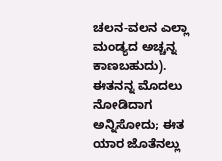ಚಲನ-ವಲನ ಎಲ್ಲಾ ಮಂಡ್ಯದ ಅಚ್ಚನ್ನ ಕಾಣಬಹುದು). ಈತನನ್ನ ಮೊದಲು ನೋಡಿದಾಗ ಅನ್ನಿಸೋದು; ಈತ ಯಾರ ಜೊತೆನಲ್ಲು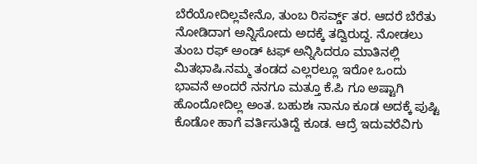ಬೆರೆಯೋದಿಲ್ಲವೇನೊ, ತುಂಬ ರಿಸರ್ವ್ಡ್ ತರ. ಆದರೆ ಬೆರೆತು ನೋಡಿದಾಗ ಅನ್ನಿಸೋದು ಅದಕ್ಕೆ ತದ್ವಿರುದ್ದ. ನೋಡಲು ತುಂಬ ರಫ್ ಅಂಡ್ ಟಫ್ ಅನ್ನಿಸಿದರೂ ಮಾತಿನಲ್ಲಿ ಮಿತಭಾಷಿ.ನಮ್ಮ ತಂಡದ ಎಲ್ಲರಲ್ಲೂ ಇರೋ ಒಂದು ಭಾವನೆ ಅಂದರೆ ನನಗೂ ಮತ್ತೂ ಕೆ.ಪಿ ಗೂ ಅಷ್ಟಾಗಿ ಹೊಂದೋದಿಲ್ಲ ಅಂತ. ಬಹುಶಃ ನಾನೂ ಕೂಡ ಅದಕ್ಕೆ ಪುಷ್ಟಿ ಕೊಡೋ ಹಾಗೆ ವರ್ತಿಸುತಿದ್ದೆ ಕೂಡ. ಆದ್ರೆ ಇದುವರೆವಿಗು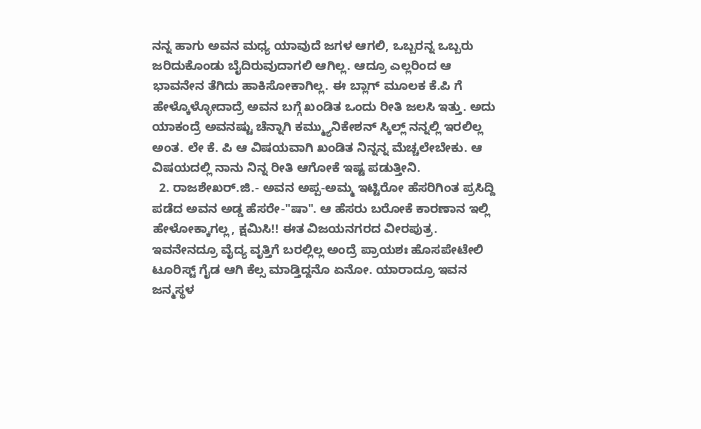ನನ್ನ ಹಾಗು ಅವನ ಮಧ್ಯ ಯಾವುದೆ ಜಗಳ ಆಗಲಿ, ಒಬ್ಬರನ್ನ ಒಬ್ಬರು ಜರಿದುಕೊಂಡು ಬೈದಿರುವುದಾಗಲಿ ಆಗಿಲ್ಲ. ಆದ್ರೂ ಎಲ್ಲರಿಂದ ಆ ಭಾವನೇನ ತೆಗಿದು ಹಾಕಿಸೋಕಾಗಿಲ್ಲ. ಈ ಬ್ಲಾಗ್ ಮೂಲಕ ಕೆ.ಪಿ ಗೆ ಹೇಳ್ಕೊಳ್ಳೋದಾದ್ರೆ ಅವನ ಬಗ್ಗೆ ಖಂಡಿತ ಒಂದು ರೀತಿ ಜಲಸಿ ಇತ್ತು. ಅದು ಯಾಕಂದ್ರೆ ಅವನಷ್ಟು ಚೆನ್ನಾಗಿ ಕಮ್ಮ್ಯುನಿಕೇಶನ್ ಸ್ಕಿಲ್ಲ್ ನನ್ನಲ್ಲಿ ಇರಲಿಲ್ಲ ಅಂತ. ಲೇ ಕೆ. ಪಿ ಆ ವಿಷಯವಾಗಿ ಖಂಡಿತ ನಿನ್ನನ್ನ ಮೆಚ್ಚಲೇಬೇಕು. ಆ ವಿಷಯದಲ್ಲಿ ನಾನು ನಿನ್ನ ರೀತಿ ಆಗೋಕೆ ಇಷ್ಟ ಪಡುತ್ತೀನಿ.
  2. ರಾಜಶೇಖರ್.ಜಿ.- ಅವನ ಅಪ್ಪ-ಅಮ್ಮ ಇಟ್ಟಿರೋ ಹೆಸರಿಗಿಂತ ಪ್ರಸಿದ್ದಿ ಪಡೆದ ಅವನ ಅಡ್ಡ ಹೆಸರೇ-"ಷಾ". ಆ ಹೆಸರು ಬರೋಕೆ ಕಾರಣಾನ ಇಲ್ಲಿ ಹೇಳೋಕ್ಕಾಗಲ್ಲ, ಕ್ಷಮಿಸಿ!! ಈತ ವಿಜಯನಗರದ ವೀರಪುತ್ರ. ಇವನೇನದ್ರೂ ವೈದ್ಯ ವೃತ್ತಿಗೆ ಬರಲ್ಲಿಲ್ಲ ಅಂದ್ರೆ ಪ್ರಾಯಶಃ ಹೊಸಪೇಟೇಲಿ ಟೂರಿಸ್ಟ್ ಗೈಡ ಆಗಿ ಕೆಲ್ಸ ಮಾಡ್ತಿದ್ದನೊ ಏನೋ. ಯಾರಾದ್ರೂ ಇವನ ಜನ್ಮಸ್ಥಳ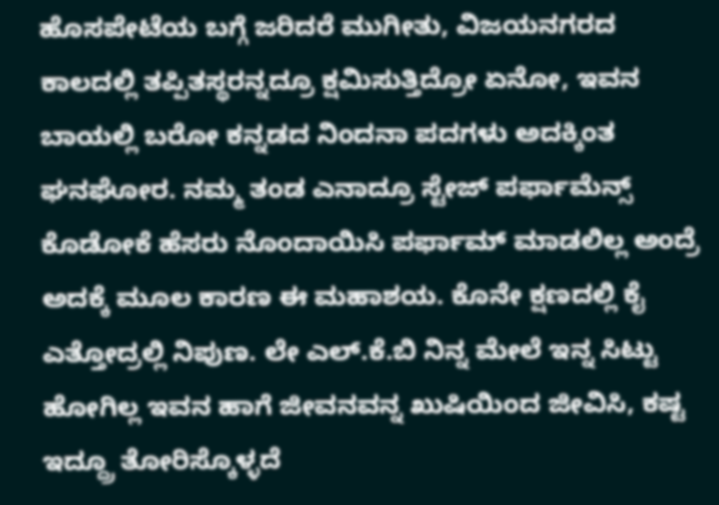ಹೊಸಪೇಟೆಯ ಬಗ್ಗೆ ಜರಿದರೆ ಮುಗೀತು, ವಿಜಯನಗರದ ಕಾಲದಲ್ಲಿ ತಪ್ಪಿತಸ್ಥರನ್ನದ್ರೂ ಕ್ಷಮಿಸುತ್ತಿದ್ರೋ ಏನೋ, ಇವನ ಬಾಯಲ್ಲಿ ಬರೋ ಕನ್ನಡದ ನಿಂದನಾ ಪದಗಳು ಅದಕ್ಕಿಂತ ಘನಘೋರ. ನಮ್ಮ ತಂಡ ಎನಾದ್ರೂ ಸ್ಟೇಜ್ ಪರ್ಫಾಮೆನ್ಸ್ ಕೊಡೋಕೆ ಹೆಸರು ನೊಂದಾಯಿಸಿ ಪರ್ಫಾಮ್ ಮಾಡಲಿಲ್ಲ ಅಂದ್ರೆ ಅದಕ್ಕೆ ಮೂಲ ಕಾರಣ ಈ ಮಹಾಶಯ. ಕೊನೇ ಕ್ಷಣದಲ್ಲಿ ಕೈ ಎತ್ತೋದ್ರಲ್ಲಿ ನಿಪುಣ. ಲೇ ಎಲ್.ಕೆ.ಬಿ ನಿನ್ನ ಮೇಲೆ ಇನ್ನ ಸಿಟ್ಟು ಹೋಗಿಲ್ಲ ಇವನ ಹಾಗೆ ಜೀವನವನ್ನ ಖುಷಿಯಿಂದ ಜೀವಿಸಿ, ಕಷ್ಟ ಇದ್ದ್ರೂ ತೋರಿಸ್ಕೊಳ್ಳದೆ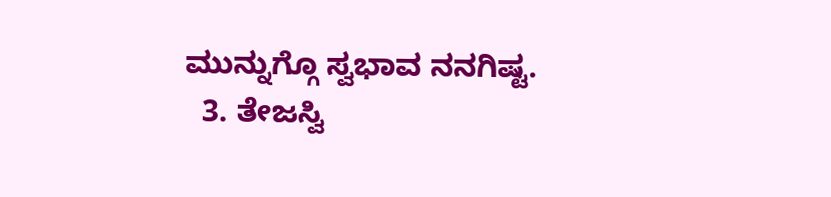ಮುನ್ನುಗ್ಗೊ ಸ್ವಭಾವ ನನಗಿಷ್ಟ.
  3. ತೇಜಸ್ವಿ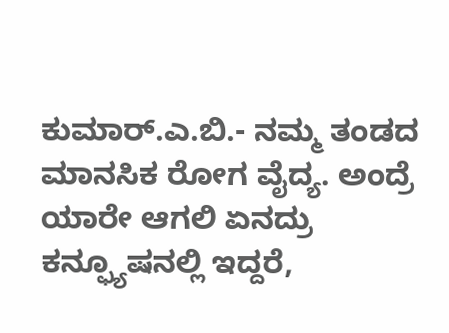ಕುಮಾರ್.ಎ.ಬಿ.- ನಮ್ಮ ತಂಡದ ಮಾನಸಿಕ ರೋಗ ವೈದ್ಯ. ಅಂದ್ರೆ ಯಾರೇ ಆಗಲಿ ಏನದ್ರು ಕನ್ಫ್ಯೂಷನಲ್ಲಿ ಇದ್ದರೆ,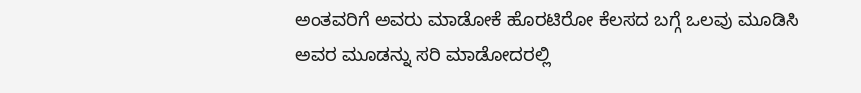ಅಂತವರಿಗೆ ಅವರು ಮಾಡೋಕೆ ಹೊರಟಿರ‍ೋ ಕೆಲಸದ ಬಗ್ಗೆ ಒಲವು ಮೂಡಿಸಿ ಅವರ ಮೂಡನ್ನು ಸರಿ ಮಾಡೋದರಲ್ಲಿ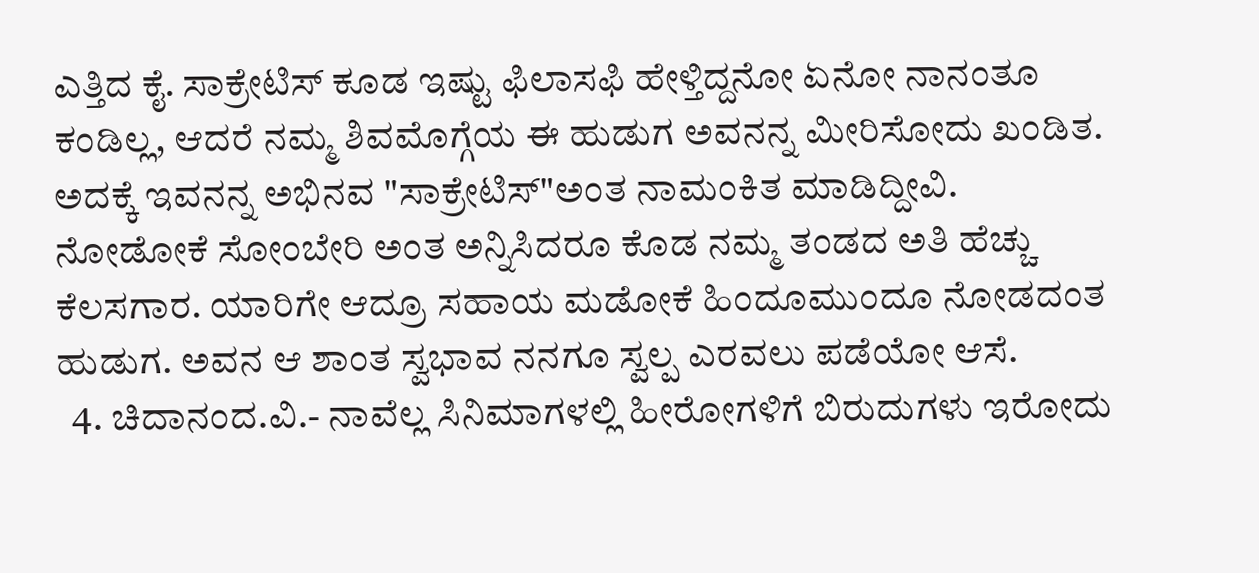ಎತ್ತಿದ ಕೈ. ಸಾಕ್ರೇಟಿಸ್ ಕೂಡ ಇಷ್ಟು ಫಿಲಾಸಫಿ ಹೇಳ್ತಿದ್ದನೋ ಏನೋ ನಾನಂತೂ ಕಂಡಿಲ್ಲ, ಆದರೆ ನಮ್ಮ ಶಿವಮೊಗ್ಗೆಯ ಈ ಹುಡುಗ ಅವನನ್ನ ಮೀರಿಸೋದು ಖಂಡಿತ. ಅದಕ್ಕೆ ಇವನನ್ನ ಅಭಿನವ "ಸಾಕ್ರೇಟಿಸ್"ಅಂತ ನಾಮಂಕಿತ ಮಾಡಿದ್ದೀವಿ. ನೋಡೋಕೆ ಸೋಂಬೇರಿ ಅಂತ ಅನ್ನಿಸಿದರೂ ಕೊಡ ನಮ್ಮ ತಂಡದ ಅತಿ ಹೆಚ್ಚು ಕೆಲಸಗಾರ. ಯಾರಿಗೇ ಆದ್ರೂ ಸಹಾಯ ಮಡೋಕೆ ಹಿಂದೂಮುಂದೂ ನೋಡದಂತ ಹುಡುಗ. ಅವನ ಆ ಶಾಂತ ಸ್ವಭಾವ ನನಗೂ ಸ್ವಲ್ಪ ಎರವಲು ಪಡೆಯೋ ಆಸೆ.
  4. ಚಿದಾನಂದ.ವಿ.- ನಾವೆಲ್ಲ ಸಿನಿಮಾಗಳಲ್ಲಿ ಹೀರೋಗಳಿಗೆ ಬಿರುದುಗಳು ಇರೋದು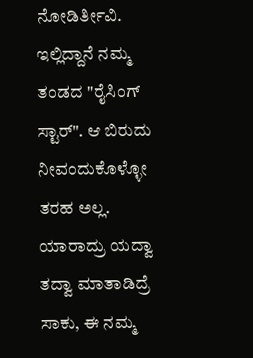ನೋಡಿರ್ತೀವಿ. ಇಲ್ಲಿದ್ದಾನೆ ನಮ್ಮ ತಂಡದ "ರೈಸಿಂಗ್ ಸ್ಟಾರ್". ಆ ಬಿರುದು ನೀವಂದುಕೊಳ್ಳೋ ತರಹ ಅಲ್ಲ. ಯಾರಾದ್ರು ಯದ್ವಾ ತದ್ವಾ ಮಾತಾಡಿದ್ರೆ ಸಾಕು, ಈ ನಮ್ಮ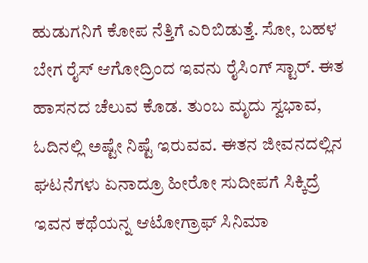ಹುಡುಗನಿಗೆ ಕೋಪ ನೆತ್ತಿಗೆ ಎರಿಬಿಡುತ್ತೆ. ಸೋ, ಬಹಳ ಬೇಗ ರೈಸ್ ಆಗೋದ್ರಿಂದ ಇವನು ರೈಸಿಂಗ್ ಸ್ಟಾರ್. ಈತ ಹಾಸನದ ಚೆಲುವ ಕೊಡ. ತುಂಬ ಮೃದು ಸ್ವಭಾವ, ಓದಿನಲ್ಲಿ ಅಷ್ಟೇ ನಿಷ್ಟೆ ಇರುವವ. ಈತನ ಜೀವನದಲ್ಲಿನ ಘಟನೆಗಳು ಏನಾದ್ರೂ ಹೀರೋ ಸುದೀಪಗೆ ಸಿಕ್ಕಿದ್ರೆ ಇವನ ಕಥೆಯನ್ನ ಆಟೋಗ್ರಾಫ್ ಸಿನಿಮಾ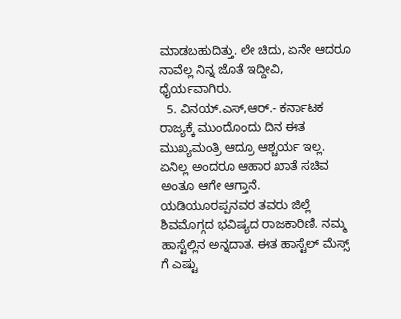ಮಾಡಬಹುದಿತ್ತು. ಲೇ ಚಿದು, ಏನೇ ಆದರೂ ನಾವೆಲ್ಲ ನಿನ್ನ ಜೊತೆ ಇದ್ದೀವಿ, ಧೈರ್ಯವಾಗಿರು.
  5. ವಿನಯ್.ಎಸ್,ಆರ್.- ಕರ್ನಾಟಕ ರಾಜ್ಯಕ್ಕೆ ಮುಂದೊಂದು ದಿನ ಈತ ಮುಖ್ಯಮಂತ್ರಿ ಆದ್ರೂ ಆಶ್ಚರ್ಯ ಇಲ್ಲ. ಏನಿಲ್ಲ ಅಂದರೂ ಆಹಾರ ಖಾತೆ ಸಚಿವ ಅಂತೂ ಆಗೇ ಆಗ್ತಾನೆ. ಯಡಿಯೂರಪ್ಪನವರ ತವರು ಜಿಲ್ಲೆ ಶಿವಮೊಗ್ಗದ ಭವಿಷ್ಯದ ರಾಜಕಾರಿಣಿ. ನಮ್ಮ ಹಾಸ್ಟೆಲ್ಲಿನ ಅನ್ನದಾತ. ಈತ ಹಾಸ್ಟೆಲ್ ಮೆಸ್ಸ್ ಗೆ ಎಷ್ಟು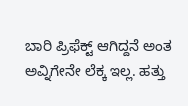ಬಾರಿ ಪ್ರಿಫೆಕ್ಟ್ ಆಗಿದ್ದನೆ ಅಂತ ಅವ್ನಿಗೇನೇ ಲೆಕ್ಕ ಇಲ್ಲ. ಹತ್ತು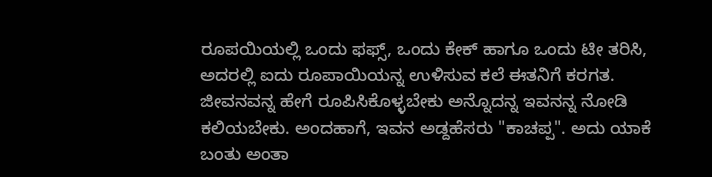ರೂಪಯಿಯಲ್ಲಿ ಒಂದು ಫಫ್ಸ್, ಒಂದು ಕೇಕ್ ಹಾಗೂ ಒಂದು ಟೀ ತರಿಸಿ, ಅದರಲ್ಲಿ ಐದು ರೂಪಾಯಿಯನ್ನ ಉಳಿಸುವ ಕಲೆ ಈತನಿಗೆ ಕರಗತ. ಜೀವನವನ್ನ ಹೇಗೆ ರೂಪಿಸಿಕೊಳ್ಳಬೇಕು ಅನ್ನೊದನ್ನ ಇವನನ್ನ ನೋಡಿ ಕಲಿಯಬೇಕು. ಅಂದಹಾಗೆ, ಇವನ ಅಡ್ದಹೆಸರು "ಕಾಚಪ್ಪ". ಅದು ಯಾಕೆ ಬಂತು ಅಂತಾ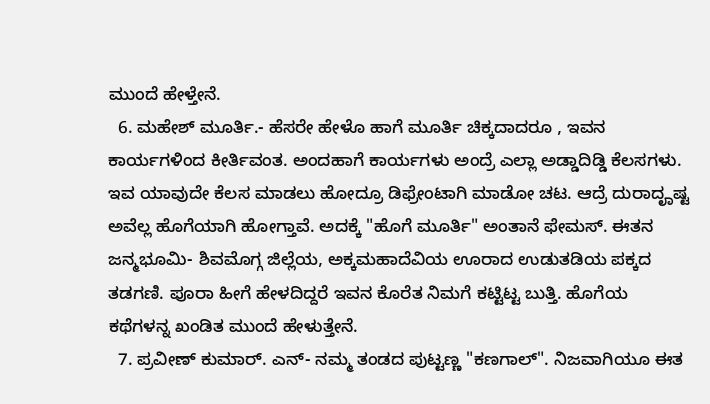ಮುಂದೆ ಹೇಳ್ತೇನೆ.
  6. ಮಹೇಶ್ ಮೂರ್ತಿ.- ಹೆಸರೇ ಹೇಳೊ ಹಾಗೆ ಮೂರ್ತಿ ಚಿಕ್ಕದಾದರೂ , ಇವನ ಕಾರ್ಯಗಳಿಂದ ಕೀರ್ತಿವಂತ. ಅಂದಹಾಗೆ ಕಾರ್ಯಗಳು ಅಂದ್ರೆ ಎಲ್ಲಾ ಅಡ್ಡಾದಿಡ್ಡಿ ಕೆಲಸಗಳು. ಇವ ಯಾವುದೇ ಕೆಲಸ ಮಾಡಲು ಹೋದ್ರೂ ಡಿಫ್ರೇಂಟಾಗಿ ಮಾಡೋ ಚಟ. ಆದ್ರೆ ದುರಾದೄಷ್ಟ ಅವೆಲ್ಲ ಹೊಗೆಯಾಗಿ ಹೋಗ್ತಾವೆ. ಅದಕ್ಕೆ "ಹೊಗೆ ಮೂರ್ತಿ" ಅಂತಾನೆ ಫೇಮಸ್. ಈತನ ಜನ್ಮಭೂಮಿ- ಶಿವಮೊಗ್ಗ ಜಿಲ್ಲೆಯ, ಅಕ್ಕಮಹಾದೆವಿಯ ಊರಾದ ಉಡುತಡಿಯ ಪಕ್ಕದ ತಡಗಣಿ. ಪೂರಾ ಹೀಗೆ ಹೇಳದಿದ್ದರೆ ಇವನ ಕೊರೆತ ನಿಮಗೆ ಕಟ್ಟಿಟ್ಟ ಬುತ್ತಿ. ಹೊಗೆಯ ಕಥೆಗಳನ್ನ ಖಂಡಿತ ಮುಂದೆ ಹೇಳುತ್ತೇನೆ.
  7. ಪ್ರವೀಣ್ ಕುಮಾರ್. ಎನ್- ನಮ್ಮ ತಂಡದ ಪುಟ್ಟಣ್ಣ "ಕಣಗಾಲ್". ನಿಜವಾಗಿಯೂ ಈತ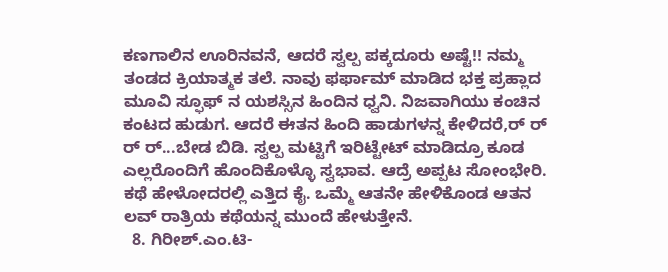ಕಣಗಾಲಿನ ಊರಿನವನೆ, ಆದರೆ ಸ್ವಲ್ಪ ಪಕ್ಕದೂರು ಅಷ್ಟೆ!! ನಮ್ಮ ತಂಡದ ಕ್ರಿಯಾತ್ಮಕ ತಲೆ. ನಾವು ಫರ್ಫಾಮ್ ಮಾಡಿದ ಭಕ್ತ ಪ್ರಹ್ಲಾದ ಮೂವಿ ಸ್ಫೂಫ್ ನ ಯಶಸ್ಸಿನ ಹಿಂದಿನ ಧ್ವನಿ. ನಿಜವಾಗಿಯು ಕಂಚಿನ ಕಂಟದ ಹುಡುಗ. ಆದರೆ ಈತನ ಹಿಂದಿ ಹಾಡುಗಳನ್ನ ಕೇಳಿದರೆ,ರ್ ರ್ ರ್ ರ್...ಬೇಡ ಬಿಡಿ. ಸ್ವಲ್ಪ ಮಟ್ಟಿಗೆ ಇರಿಟ್ಟೇಟ್ ಮಾಡಿದ್ರೂ ಕೂಡ ಎಲ್ಲರೊಂದಿಗೆ ಹೊಂದಿಕೊಳ್ಳೊ ಸ್ವಭಾವ. ಆದ್ರೆ ಅಪ್ಪಟ ಸೋಂಭೇರಿ. ಕಥೆ ಹೇಳೋದರಲ್ಲಿ ಎತ್ತಿದ ಕೈ. ಒಮ್ಮೆ ಆತನೇ ಹೇಳಿಕೊಂಡ ಆತನ ಲವ್ ರಾತ್ರಿಯ ಕಥೆಯನ್ನ ಮುಂದೆ ಹೇಳುತ್ತೇನೆ.
  8. ಗಿರೀಶ್.ಎಂ.ಟಿ-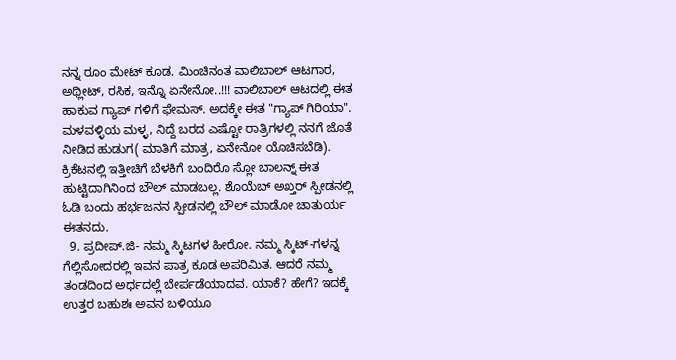ನನ್ನ ರೂಂ ಮೇಟ್ ಕೂಡ. ಮಿಂಚಿನಂತ ವಾಲಿಬಾಲ್ ಆಟಗಾರ, ಅಥ್ಲೀಟ್, ರಸಿಕ, ಇನ್ನೊ ಏನೇನೋ..!!! ವಾಲಿಬಾಲ್ ಆಟದಲ್ಲಿ ಈತ ಹಾಕುವ ಗ್ಯಾಪ್ ಗಳಿಗೆ ಫೇಮಸ್. ಅದಕ್ಕೇ ಈತ "ಗ್ಯಾಪ್ ಗಿರಿಯಾ". ಮಳವಳ್ಳಿಯ ಮಳ್ಳ, ನಿದ್ದೆ ಬರದ ಎಷ್ಟೋ ರಾತ್ರಿಗಳಲ್ಲಿ ನನಗೆ ಜೊತೆ ನೀಡಿದ ಹುಡುಗ( ಮಾತಿಗೆ ಮಾತ್ರ, ಏನೇನೋ ಯೊಚಿಸಬೆಡಿ). ಕ್ರಿಕೆಟನಲ್ಲಿ ಇತ್ತೀಚಿಗೆ ಬೆಳಕಿಗೆ ಬಂದಿರೊ ಸ್ಲೋ ಬಾಲನ್ನ್ ಈತ ಹುಟ್ಟಿದಾಗಿನಿಂದ ಬೌಲ್ ಮಾಡಬಲ್ಲ. ಶೊಯೆಬ್ ಅಖ್ತರ್ ಸ್ಪೀಡನಲ್ಲಿ ಓಡಿ ಬಂದು ಹರ್ಭಜನನ ಸ್ಪೀಡನಲ್ಲಿ ಬೌಲ್ ಮಾಡೋ ಚಾತುರ್ಯ ಈತನದು.
  9. ಪ್ರದೀಪ್.ಜಿ- ನಮ್ಮ ಸ್ಕಿಟಗಳ ಹೀರೋ. ನಮ್ಮ ಸ್ಕಿಟ್-ಗಳನ್ನ ಗೆಲ್ಲಿಸೋದರಲ್ಲಿ ಇವನ ಪಾತ್ರ ಕೂಡ ಅಪರಿಮಿತ. ಆದರೆ ನಮ್ಮ ತಂಡದಿಂದ ಅರ್ಧದಲ್ಲೆ ಬೇರ್ಪಡೆಯಾದವ. ಯಾಕೆ? ಹೇಗೆ? ಇದಕ್ಕೆ ಉತ್ತರ ಬಹುಶಃ ಅವನ ಬಳಿಯೂ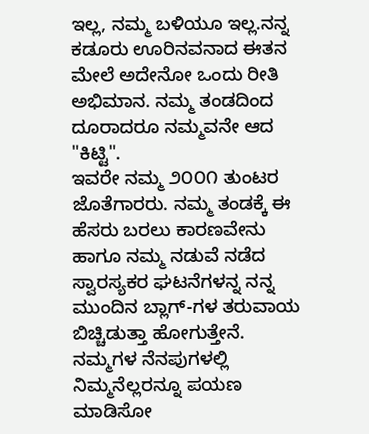ಇಲ್ಲ, ನಮ್ಮ ಬಳಿಯೂ ಇಲ್ಲ.ನನ್ನ ಕಡೂರು ಊರಿನವನಾದ ಈತನ ಮೇಲೆ ಅದೇನೋ ಒಂದು ರೀತಿ ಅಭಿಮಾನ. ನಮ್ಮ ತಂಡದಿಂದ ದೂರಾದರೂ ನಮ್ಮವನೇ ಆದ "ಕಿಟ್ಟಿ".
ಇವರೇ ನಮ್ಮ ೨೦೦೧ ತುಂಟರ ಜೊತೆಗಾರರು. ನಮ್ಮ ತಂಡಕ್ಕೆ ಈ ಹೆಸರು ಬರಲು ಕಾರಣವೇನು ಹಾಗೂ ನಮ್ಮ ನಡುವೆ ನಡೆದ ಸ್ವಾರಸ್ಯಕರ ಘಟನೆಗಳನ್ನ ನನ್ನ ಮುಂದಿನ ಬ್ಲಾಗ್-ಗಳ ತರುವಾಯ ಬಿಚ್ಚಿಡುತ್ತಾ ಹೋಗುತ್ತೇನೆ. ನಮ್ಮಗಳ ನೆನಪುಗಳಲ್ಲಿ ನಿಮ್ಮನೆಲ್ಲರನ್ನೂ ಪಯಣ ಮಾಡಿಸೋ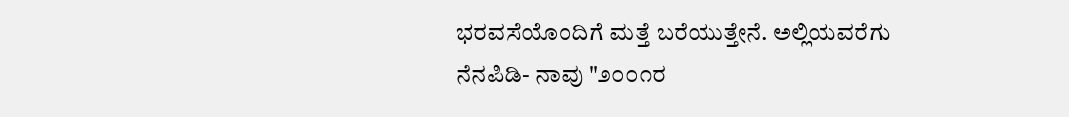ಭರವಸೆಯೊಂದಿಗೆ ಮತ್ತೆ ಬರೆಯುತ್ತೇನೆ. ಅಲ್ಲಿಯವರೆಗು ನೆನಪಿಡಿ- ನಾವು "೨೦೦೧ರ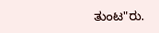ತುಂಟ"ರು.